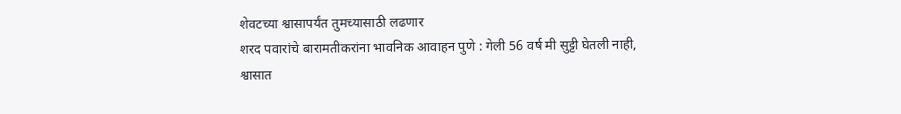शेवटच्या श्वासापर्यंत तुमच्यासाठी लढणार
शरद पवारांचे बारामतीकरांना भावनिक आवाहन पुणे : गेली 56 वर्ष मी सुट्टी घेतली नाही, श्वासात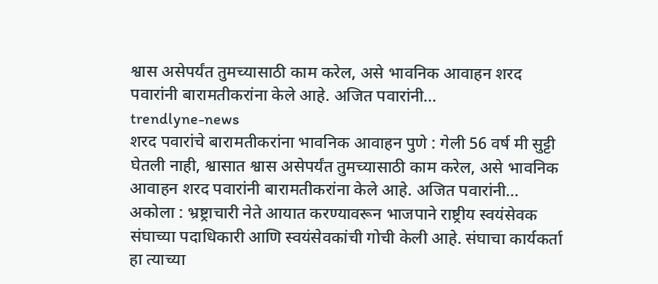श्वास असेपर्यंत तुमच्यासाठी काम करेल, असे भावनिक आवाहन शरद पवारांनी बारामतीकरांना केले आहे. अजित पवारांनी…
trendlyne-news
शरद पवारांचे बारामतीकरांना भावनिक आवाहन पुणे : गेली 56 वर्ष मी सुट्टी घेतली नाही, श्वासात श्वास असेपर्यंत तुमच्यासाठी काम करेल, असे भावनिक आवाहन शरद पवारांनी बारामतीकरांना केले आहे. अजित पवारांनी…
अकोला : भ्रष्ट्राचारी नेते आयात करण्यावरून भाजपाने राष्ट्रीय स्वयंसेवक संघाच्या पदाधिकारी आणि स्वयंसेवकांची गोची केली आहे. संघाचा कार्यकर्ता हा त्याच्या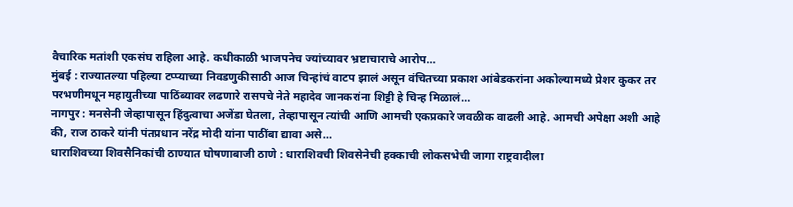वैचारिक मतांशी एकसंघ राहिला आहे. कधीकाळी भाजपनेच ज्यांच्यावर भ्रष्टाचाराचे आरोप…
मुंबई : राज्यातल्या पहिल्या टप्प्याच्या निवडणुकीसाठी आज चिन्हांचं वाटप झालं असून वंचितच्या प्रकाश आंबेडकरांना अकोल्यामध्ये प्रेशर कुकर तर परभणीमधून महायुतीच्या पाठिंब्यावर लढणारे रासपचे नेते महादेव जानकरांना शिट्टी हे चिन्ह मिळालं…
नागपुर : मनसेनी जेव्हापासून हिंदुत्वाचा अजेंडा घेतला, तेव्हापासून त्यांची आणि आमची एकप्रकारे जवळीक वाढली आहे. आमची अपेक्षा अशी आहे की, राज ठाकरे यांनी पंतप्रधान नरेंद्र मोदी यांना पाठींबा द्यावा असे…
धाराशिवच्या शिवसैनिकांची ठाण्यात घोषणाबाजी ठाणे : धाराशिवची शिवसेनेची हक्काची लोकसभेची जागा राष्ट्रवादीला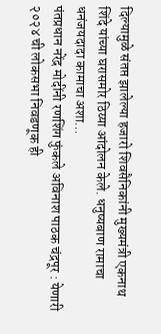दिल्यामुळे संतप्त झालेल्या हजारो शिवसैनिकांनी मुख्यमंत्री एकनाथ शिंदे यांच्या घरासमोर ठिय्या आंदोलन केले. धनुष्यबाण रामाचा धनंजयदादा कामाचा अशा…
पंतप्रधान नरेंद्र मोदींनी रणशिंग फुंकले अविनाश पाठक चंद्रपूर : येणारी २०२४ ची लोकसभा निवडणूक ही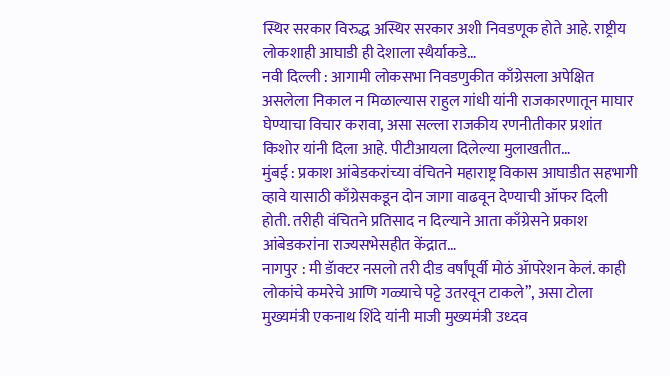स्थिर सरकार विरुद्ध अस्थिर सरकार अशी निवडणूक होते आहे. राष्ट्रीय लोकशाही आघाडी ही देशाला स्थैर्याकडे…
नवी दिल्ली : आगामी लोकसभा निवडणुकीत काँग्रेसला अपेक्षित असलेला निकाल न मिळाल्यास राहुल गांधी यांनी राजकारणातून माघार घेण्याचा विचार करावा, असा सल्ला राजकीय रणनीतीकार प्रशांत किशोर यांनी दिला आहे. पीटीआयला दिलेल्या मुलाखतीत…
मुंबई : प्रकाश आंबेडकरांच्या वंचितने महाराष्ट्र विकास आघाडीत सहभागी व्हावे यासाठी काँग्रेसकडून दोन जागा वाढवून देण्याची ऑफर दिली होती. तरीही वंचितने प्रतिसाद न दिल्याने आता काँग्रेसने प्रकाश आंबेडकरांना राज्यसभेसहीत केंद्रात…
नागपुर : मी डॅाक्टर नसलो तरी दीड वर्षांपूर्वी मोठं ॲापरेशन केलं. काही लोकांचे कमरेचे आणि गळ्याचे पट्टे उतरवून टाकले”, असा टोला मुख्यमंत्री एकनाथ शिंदे यांनी माजी मुख्यमंत्री उध्दव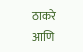ठाकरे आणि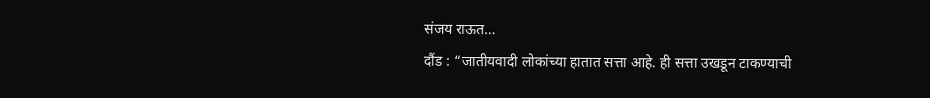संजय राऊत…
दौंड : “जातीयवादी लोकांच्या हातात सत्ता आहे. ही सत्ता उखडून टाकण्याची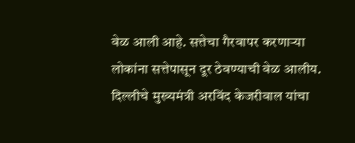वेळ आली आहे. सत्तेचा गैरवापर करणाऱ्या लोकांना सत्तेपासून दूर ठेवण्याची वेळ आलीय. दिल्लीचे मुख्यमंत्री अरविंद केजरीवाल यांचा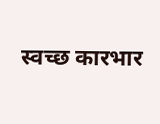स्वच्छ कारभार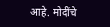आहे. मोदींचे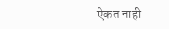ऐकत नाही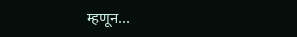म्हणून…